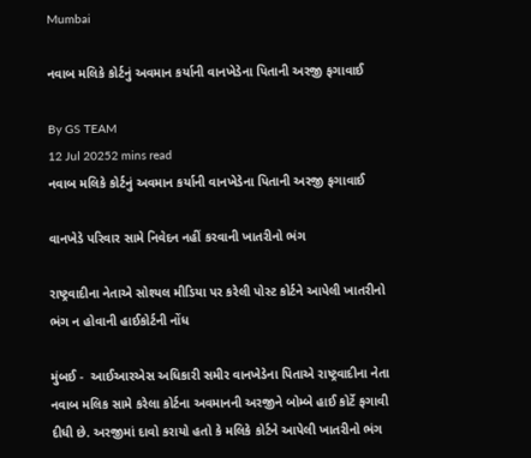Mumbai

નવાબ મલિકે કોર્ટનું અવમાન કર્યાની વાનખેડેના પિતાની અરજી ફગાવાઈ

By GS TEAM
12 Jul 20252 mins read
નવાબ મલિકે કોર્ટનું અવમાન કર્યાની વાનખેડેના પિતાની અરજી ફગાવાઈ

વાનખેડે પરિવાર સામે નિવેદન નહીં કરવાની ખાતરીનો ભંગ

રાષ્ટ્રવાદીના નેતાએ સોશ્યલ મીડિયા પર કરેલી પોસ્ટ કોર્ટને આપેલી ખાતરીનો ભંગ ન હોવાની હાઈકોર્ટની નોંધ

મુંબઈ -  આઈઆરએસ અધિકારી સમીર વાનખેડેના પિતાએ રાષ્ટ્રવાદીના નેતા નવાબ મલિક સામે કરેલા કોર્ટના અવમાનની અરજીને બોમ્બે હાઈ કોર્ટે ફગાવી દીધી છે. અરજીમાં દાવો કરાયો હતો કે મલિકે કોર્ટને આપેલી ખાતરીનો ભંગ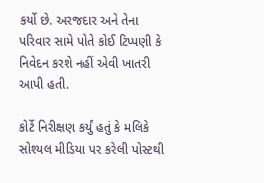કર્યો છે. અરજદાર અને તેના પરિવાર સામે પોતે કોઈ ટિપ્પણી કે નિવેદન કરશે નહીં એવી ખાતરી આપી હતી.

કોર્ટે નિરીક્ષણ કર્યું હતું કે મલિકે સોશ્યલ મીડિયા પર કરેલી પોસ્ટથી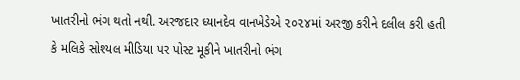ખાતરીનો ભંગ થતો નથી. અરજદાર ધ્યાનદેવ વાનખેડેએ ૨૦૨૪માં અરજી કરીને દલીલ કરી હતી કે મલિકે સોશ્યલ મીડિયા પર પોસ્ટ મૂકીને ખાતરીનો ભંગ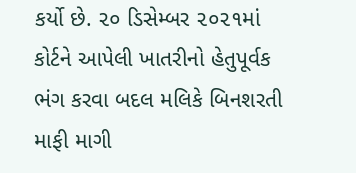કર્યો છે. ૨૦ ડિસેમ્બર ૨૦૨૧માં કોર્ટને આપેલી ખાતરીનો હેતુપૂર્વક ભંગ કરવા બદલ મલિકે બિનશરતી માફી માગી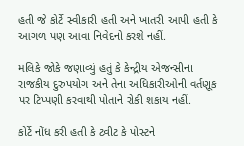હતી જે કોર્ટે સ્વીકારી હતી અને ખાતરી આપી હતી કે આગળ પણ આવા નિવેદનો કરશે નહીં.

મલિકે જોકે જણાવ્યું હતું કે કેન્દ્રીય એજન્સીના રાજકીય દુરુપયોગ અને તેના અધિકારીઓની વર્તણૂક પર ટિપ્પણી કરવાથી પોતાને રોકી શકાય નહીં.

કોર્ટે નોંધ કરી હતી કે ટ્વીટ કે પોસ્ટને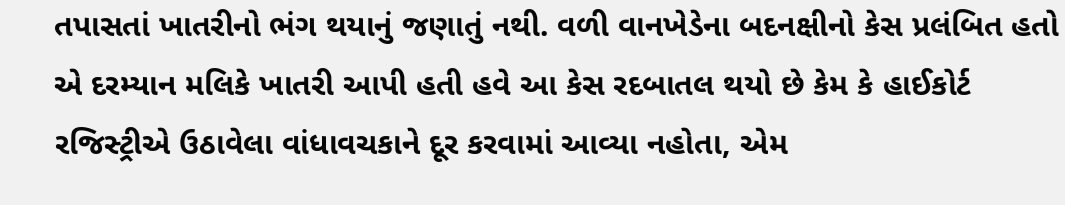તપાસતાં ખાતરીનો ભંગ થયાનું જણાતું નથી. વળી વાનખેડેના બદનક્ષીનો કેસ પ્રલંબિત હતો એ દરમ્યાન મલિકે ખાતરી આપી હતી હવે આ કેસ રદબાતલ થયો છે કેમ કે હાઈકોર્ટ રજિસ્ટ્રીએ ઉઠાવેલા વાંધાવચકાને દૂર કરવામાં આવ્યા નહોતા, એમ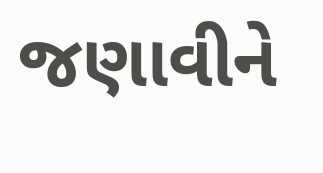જણાવીને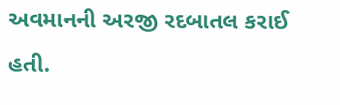અવમાનની અરજી રદબાતલ કરાઈ હતી.